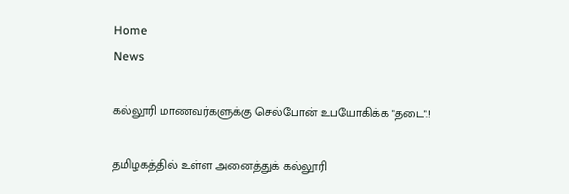Home
News

கல்லூரி மாணவர்களுக்கு செல்போன் உபயோகிக்க "தடை".!

தமிழகத்தில் உள்ள அனைத்துக் கல்லூரி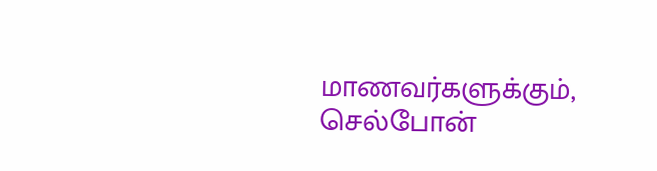மாணவர்களுக்கும், செல்போன்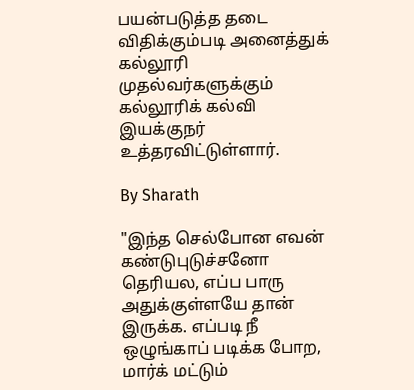பயன்படுத்த தடை விதிக்கும்படி அனைத்துக் கல்லூரி முதல்வர்களுக்கும் கல்லூரிக் கல்வி இயக்குநர் உத்தரவிட்டுள்ளார்.

By Sharath

"இந்த செல்போன எவன் கண்டுபுடுச்சனோ தெரியல, எப்ப பாரு அதுக்குள்ளயே தான் இருக்க. எப்படி நீ ஒழுங்காப் படிக்க போற, மார்க் மட்டும்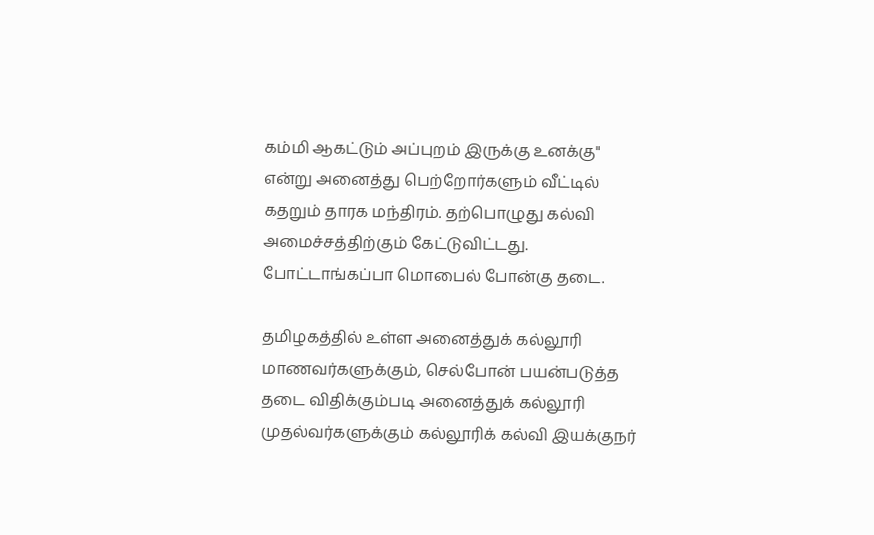கம்மி ஆகட்டும் அப்புறம் இருக்கு உனக்கு" என்று அனைத்து பெற்றோர்களும் வீட்டில் கதறும் தாரக மந்திரம். தற்பொழுது கல்வி அமைச்சத்திற்கும் கேட்டுவிட்டது. போட்டாங்கப்பா மொபைல் போன்கு தடை.

தமிழகத்தில் உள்ள அனைத்துக் கல்லூரி மாணவர்களுக்கும், செல்போன் பயன்படுத்த தடை விதிக்கும்படி அனைத்துக் கல்லூரி முதல்வர்களுக்கும் கல்லூரிக் கல்வி இயக்குநர்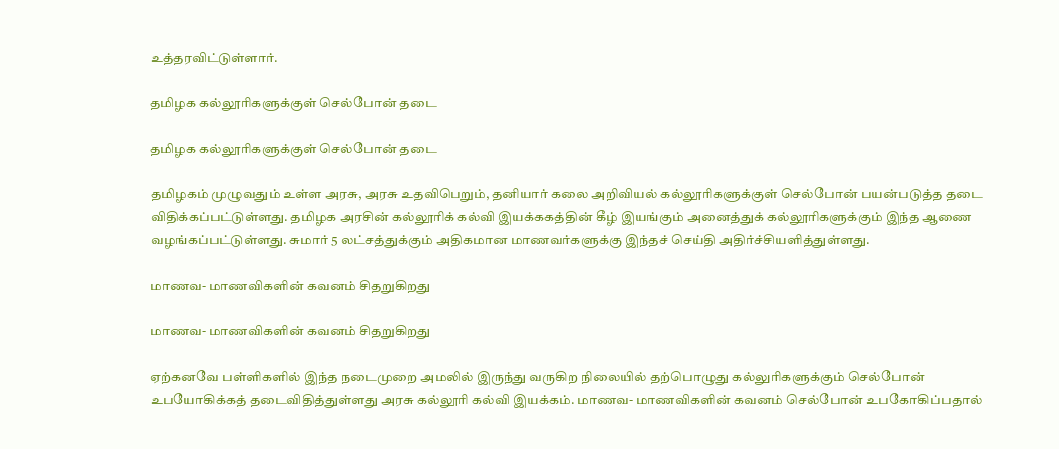உத்தரவிட்டுள்ளார்.

தமிழக கல்லூரிகளுக்குள் செல்போன் தடை

தமிழக கல்லூரிகளுக்குள் செல்போன் தடை

தமிழகம் முழுவதும் உள்ள அரசு, அரசு உதவிபெறும், தனியார் கலை அறிவியல் கல்லூரிகளுக்குள் செல்போன் பயன்படுத்த தடை விதிக்கப்பட்டுள்ளது. தமிழக அரசின் கல்லூரிக் கல்வி இயக்ககத்தின் கீழ் இயங்கும் அனைத்துக் கல்லூரிகளுக்கும் இந்த ஆணை வழங்கப்பட்டுள்ளது. சுமார் 5 லட்சத்துக்கும் அதிகமான மாணவர்களுக்கு இந்தச் செய்தி அதிர்ச்சியளித்துள்ளது.

மாணவ- மாணவிகளின் கவனம் சிதறுகிறது

மாணவ- மாணவிகளின் கவனம் சிதறுகிறது

ஏற்கனவே பள்ளிகளில் இந்த நடைமுறை அமலில் இருந்து வருகிற நிலையில் தற்பொழுது கல்லுரிகளுக்கும் செல்போன் உபயோகிக்கத் தடைவிதித்துள்ளது அரசு கல்லூரி கல்வி இயக்கம். மாணவ- மாணவிகளின் கவனம் செல்போன் உபகோகிப்பதால்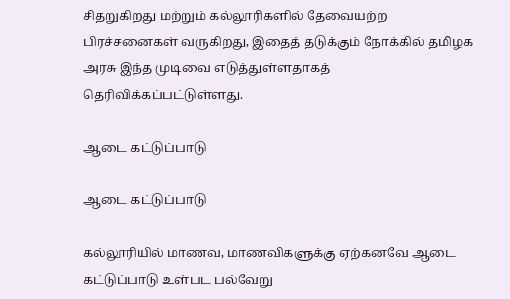சிதறுகிறது மற்றும் கல்லூரிகளில் தேவையற்ற பிரச்சனைகள் வருகிறது, இதைத் தடுக்கும் நோக்கில் தமிழக அரசு இந்த முடிவை எடுத்துள்ளதாகத் தெரிவிக்கப்பட்டுள்ளது.

ஆடை கட்டுப்பாடு

ஆடை கட்டுப்பாடு

கல்லூரியில் மாணவ, மாணவிகளுக்கு ஏற்கனவே ஆடை கட்டுப்பாடு உள்பட பல்வேறு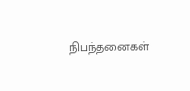நிபந்தனைகள்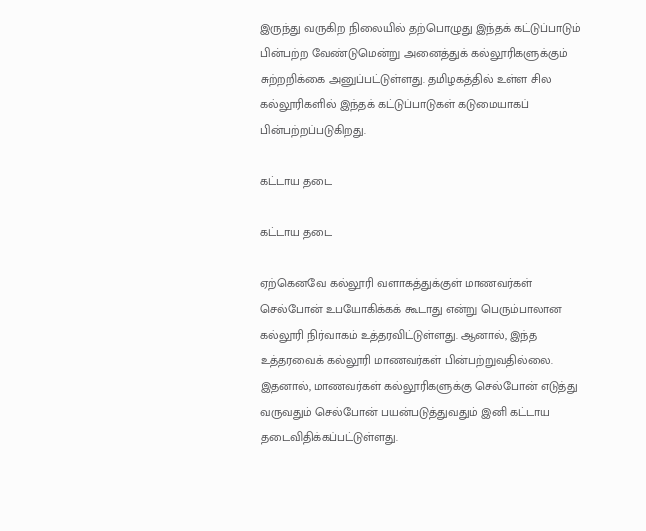இருந்து வருகிற நிலையில் தற்பொழுது இந்தக் கட்டுப்பாடும் பின்பற்ற வேண்டுமென்று அனைத்துக் கல்லூரிகளுக்கும் சுற்றறிக்கை அனுப்பட்டுள்ளது. தமிழகத்தில் உள்ள சில கல்லூரிகளில் இந்தக் கட்டுப்பாடுகள் கடுமையாகப் பின்பற்றப்படுகிறது.

கட்டாய தடை

கட்டாய தடை

ஏற்கெனவே கல்லூரி வளாகத்துக்குள் மாணவர்கள் செல்போன் உபயோகிக்கக் கூடாது என்று பெரும்பாலான கல்லூரி நிர்வாகம் உத்தரவிட்டுள்ளது. ஆனால், இந்த உத்தரவைக் கல்லூரி மாணவர்கள் பின்பற்றுவதில்லை. இதனால், மாணவர்கள் கல்லூரிகளுக்கு செல்போன் எடுத்து வருவதும் செல்போன் பயன்படுத்துவதும் இனி கட்டாய தடைவிதிக்கப்பட்டுள்ளது.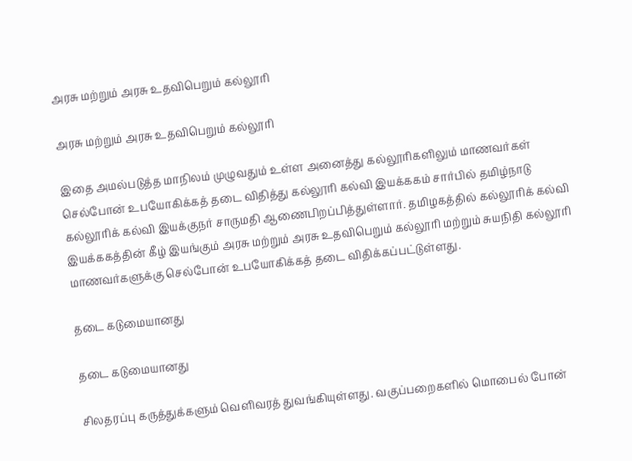அரசு மற்றும் அரசு உதவிபெறும் கல்லூரி

அரசு மற்றும் அரசு உதவிபெறும் கல்லூரி

இதை அமல்படுத்த மாநிலம் முழுவதும் உள்ள அனைத்து கல்லூரிகளிலும் மாணவர்கள் செல்போன் உபயோகிக்கத் தடை விதித்து கல்லூரி கல்வி இயக்ககம் சார்பில் தமிழ்நாடு கல்லூரிக் கல்வி இயக்குநர் சாருமதி ஆணைபிறப்பித்துள்ளார். தமிழகத்தில் கல்லூரிக் கல்வி இயக்ககத்தின் கீழ் இயங்கும் அரசு மற்றும் அரசு உதவிபெறும் கல்லூரி மற்றும் சுயநிதி கல்லூரி மாணவர்களுக்கு செல்போன் உபயோகிக்கத் தடை விதிக்கப்பட்டுள்ளது.

தடை கடுமையானது

தடை கடுமையானது

சிலதரப்பு கருத்துக்களும் வெளிவரத் துவங்கியுள்ளது. வகுப்பறைகளில் மொபைல் போன்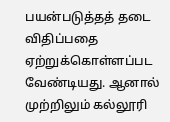பயன்படுத்தத் தடை விதிப்பதை ஏற்றுக்கொள்ளப்பட வேண்டியது. ஆனால் முற்றிலும் கல்லூரி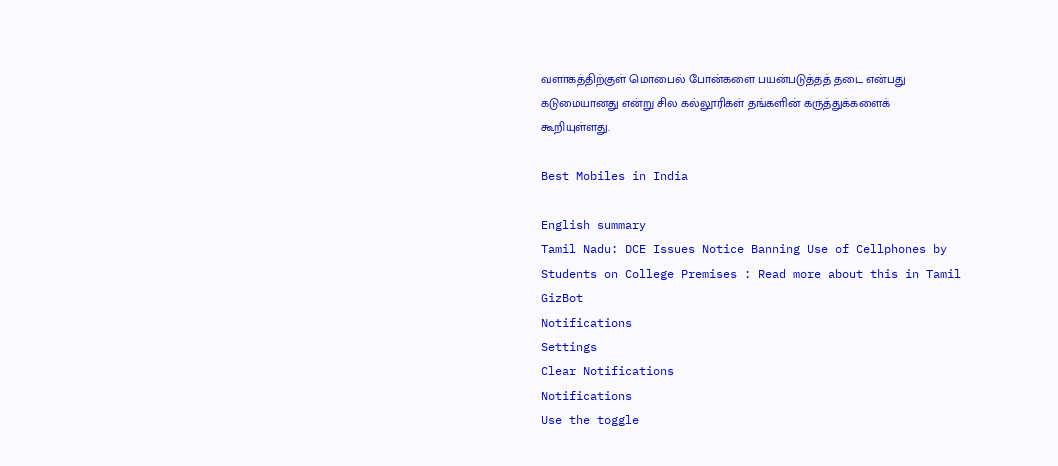வளாகத்திற்குள் மொபைல் போன்களை பயன்படுத்தத் தடை என்பது கடுமையானது என்று சில கல்லூரிகள் தங்களின் கருத்துக்களைக் கூறியுள்ளது.

Best Mobiles in India

English summary
Tamil Nadu: DCE Issues Notice Banning Use of Cellphones by Students on College Premises : Read more about this in Tamil GizBot
Notifications
Settings
Clear Notifications
Notifications
Use the toggle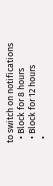to switch on notifications
  • Block for 8 hours
  • Block for 12 hours
  •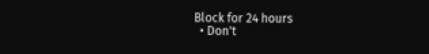Block for 24 hours
  • Don't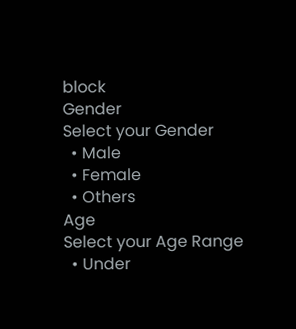block
Gender
Select your Gender
  • Male
  • Female
  • Others
Age
Select your Age Range
  • Under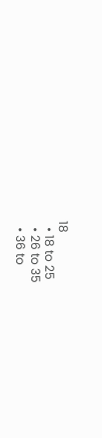18
  • 18 to 25
  • 26 to 35
  • 36 to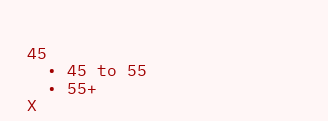45
  • 45 to 55
  • 55+
X